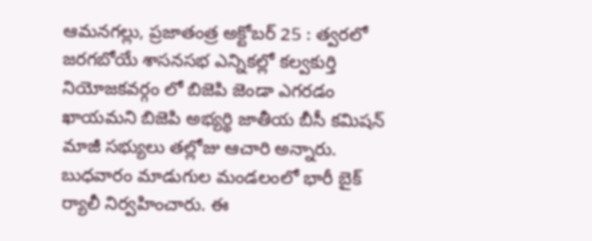ఆమనగల్లు, ప్రజాతంత్ర అక్టోబర్ 25 : త్వరలో జరగబోయే శాసనసభ ఎన్నికల్లో కల్వకుర్తి నియోజకవర్గం లో బిజెపి జెండా ఎగరడం ఖాయమని బిజెపి అభ్యర్థి జాతీయ బీసీ కమిషన్ మాజీ సభ్యులు తల్లోజు ఆచారి అన్నారు. బుధవారం మాడుగుల మండలంలో భారీ బైక్ ర్యాలీ నిర్వహించారు. ఈ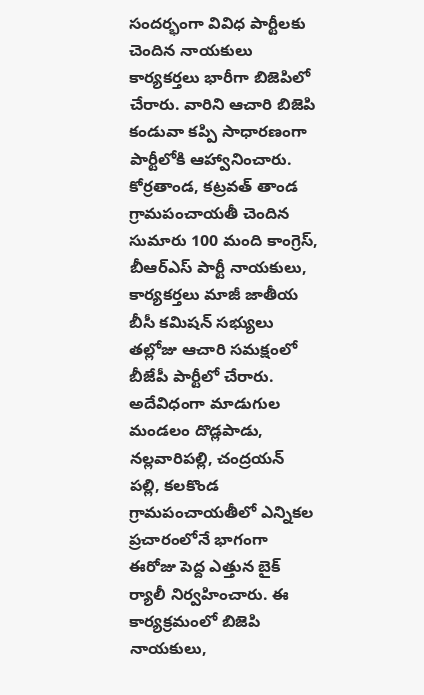సందర్భంగా వివిధ పార్టీలకు చెందిన నాయకులు కార్యకర్తలు భారీగా బిజెపిలో చేరారు. వారిని ఆచారి బిజెపి కండువా కప్పి సాధారణంగా పార్టీలోకి ఆహ్వానించారు. కోర్రతాండ, కట్రవత్ తాండ గ్రామపంచాయతీ చెందిన సుమారు 100 మంది కాంగ్రెస్, బీఆర్ఎస్ పార్టీ నాయకులు, కార్యకర్తలు మాజీ జాతీయ బీసీ కమిషన్ సభ్యులు తల్లోజు ఆచారి సమక్షంలో బీజేపీ పార్టీలో చేరారు. అదేవిధంగా మాడుగుల మండలం దొడ్లపాడు, నల్లవారిపల్లి, చంద్రయన్ పల్లి, కలకొండ గ్రామపంచాయతీలో ఎన్నికల ప్రచారంలోనే భాగంగా ఈరోజు పెద్ద ఎత్తున బైక్ ర్యాలీ నిర్వహించారు. ఈ కార్యక్రమంలో బిజెపి నాయకులు,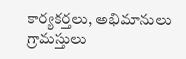కార్యకర్తలు, అభిమానులు గ్రామస్తులు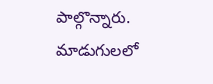పాల్గొన్నారు.
మాడుగులలో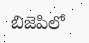బిజెపిలో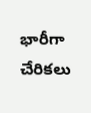భారీగా చేరికలు